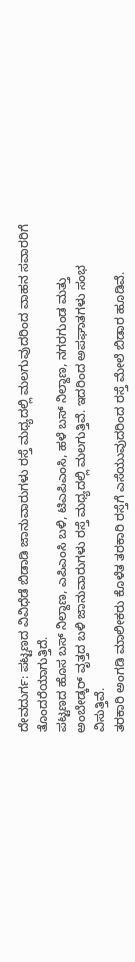ದೇವದುರ್ಗ: ಪಟ್ಟಣದ ವಿವಿಧೆಡೆ ಬಿಡಾಡಿ ಜಾನುವಾರುಗಳು ರಸ್ತೆ ಮಧ್ಯದಲ್ಲಿ ಮಲಗುವುದರಿಂದ ವಾಹನ ಸವಾರರಿಗೆ ತೊಂದರೆಯಾಗುತ್ತಿದೆ.
ಪಟ್ಟಣದ ಹೊಸ ಬಸ್ ನಿಲ್ದಾಣ, ಎಪಿಎಂಸಿ ಬಳಿ, ಟಿಎಪಿಎಂಸಿ, ಹಳೆ ಬಸ್ ನಿಲ್ದಾಣ, ನಗರಗುಂಡ ಮತ್ತು ಅಂಬೇಡ್ಕರ್ ವೃತ್ತದ ಬಳಿ ಜಾನುವಾರುಗಳು ರಸ್ತೆ ಮಧ್ಯದಲ್ಲಿ ಮಲಗುತ್ತಿವೆ. ಇದರಿಂದ ಅಪಘಾತಗಳು ಸಂಭ ವಿಸುತ್ತಿವೆ.
ತರಕಾರಿ ಅಂಗಡಿ ಮಾಲೀಕರು ಕೊಳೆತ ತರಕಾರಿ ರಸ್ತೆಗೆ ಎಸೆಯುವುದರಿಂದ ರಸ್ತೆ ಮೇಲೆ ಬಿಡಾರ ಹೂಡಿವೆ.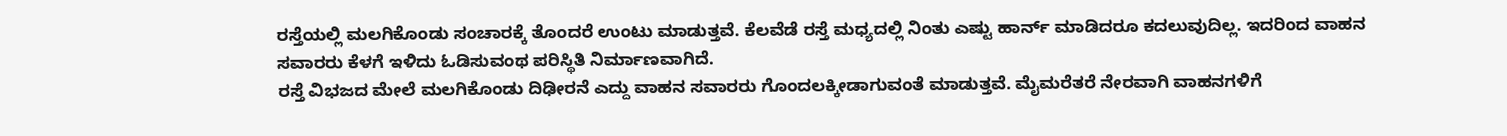ರಸ್ತೆಯಲ್ಲಿ ಮಲಗಿಕೊಂಡು ಸಂಚಾರಕ್ಕೆ ತೊಂದರೆ ಉಂಟು ಮಾಡುತ್ತವೆ. ಕೆಲವೆಡೆ ರಸ್ತೆ ಮಧ್ಯದಲ್ಲಿ ನಿಂತು ಎಷ್ಟು ಹಾರ್ನ್ ಮಾಡಿದರೂ ಕದಲುವುದಿಲ್ಲ. ಇದರಿಂದ ವಾಹನ ಸವಾರರು ಕೆಳಗೆ ಇಳಿದು ಓಡಿಸುವಂಥ ಪರಿಸ್ಥಿತಿ ನಿರ್ಮಾಣವಾಗಿದೆ.
ರಸ್ತೆ ವಿಭಜದ ಮೇಲೆ ಮಲಗಿಕೊಂಡು ದಿಢೀರನೆ ಎದ್ದು ವಾಹನ ಸವಾರರು ಗೊಂದಲಕ್ಕೀಡಾಗುವಂತೆ ಮಾಡುತ್ತವೆ. ಮೈಮರೆತರೆ ನೇರವಾಗಿ ವಾಹನಗಳಿಗೆ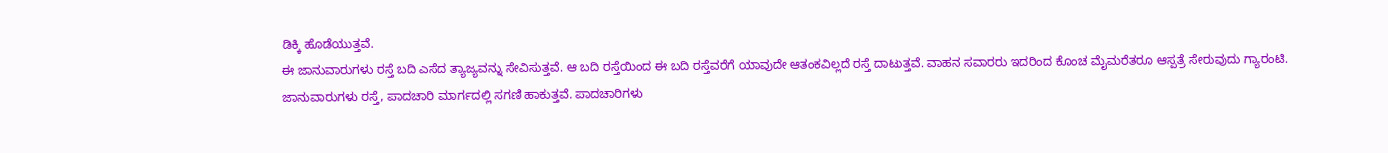ಡಿಕ್ಕಿ ಹೊಡೆಯುತ್ತವೆ.
ಈ ಜಾನುವಾರುಗಳು ರಸ್ತೆ ಬದಿ ಎಸೆದ ತ್ಯಾಜ್ಯವನ್ನು ಸೇವಿಸುತ್ತವೆ. ಆ ಬದಿ ರಸ್ತೆಯಿಂದ ಈ ಬದಿ ರಸ್ತೆವರೆಗೆ ಯಾವುದೇ ಆತಂಕವಿಲ್ಲದೆ ರಸ್ತೆ ದಾಟುತ್ತವೆ. ವಾಹನ ಸವಾರರು ಇದರಿಂದ ಕೊಂಚ ಮೈಮರೆತರೂ ಆಸ್ಪತ್ರೆ ಸೇರುವುದು ಗ್ಯಾರಂಟಿ.
ಜಾನುವಾರುಗಳು ರಸ್ತೆ, ಪಾದಚಾರಿ ಮಾರ್ಗದಲ್ಲಿ ಸಗಣಿ ಹಾಕುತ್ತವೆ. ಪಾದಚಾರಿಗಳು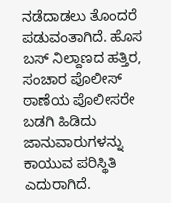ನಡೆದಾಡಲು ತೊಂದರೆ ಪಡುವಂತಾಗಿದೆ. ಹೊಸ ಬಸ್ ನಿಲ್ದಾಣದ ಹತ್ತಿರ, ಸಂಚಾರ ಪೊಲೀಸ್ ಠಾಣೆಯ ಪೊಲೀಸರೇ ಬಡಗಿ ಹಿಡಿದು ಜಾನುವಾರುಗಳನ್ನು ಕಾಯುವ ಪರಿಸ್ಥಿತಿ ಎದುರಾಗಿದೆ.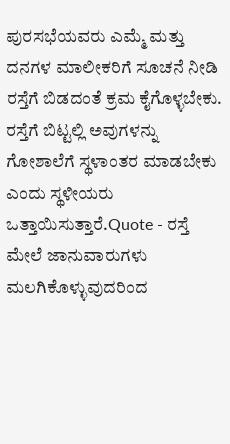ಪುರಸಭೆಯವರು ಎಮ್ಮೆ ಮತ್ತು ದನಗಳ ಮಾಲೀಕರಿಗೆ ಸೂಚನೆ ನೀಡಿ ರಸ್ತೆಗೆ ಬಿಡದಂತೆ ಕ್ರಮ ಕೈಗೊಳ್ಳಬೇಕು. ರಸ್ತೆಗೆ ಬಿಟ್ಟಲ್ಲಿ ಅವುಗಳನ್ನು ಗೋಶಾಲೆಗೆ ಸ್ಥಳಾಂತರ ಮಾಡಬೇಕು ಎಂದು ಸ್ಥಳೀಯರು ಒತ್ತಾಯಿಸುತ್ತಾರೆ.Quote - ರಸ್ತೆ ಮೇಲೆ ಜಾನುವಾರುಗಳು ಮಲಗಿಕೊಳ್ಳುವುದರಿಂದ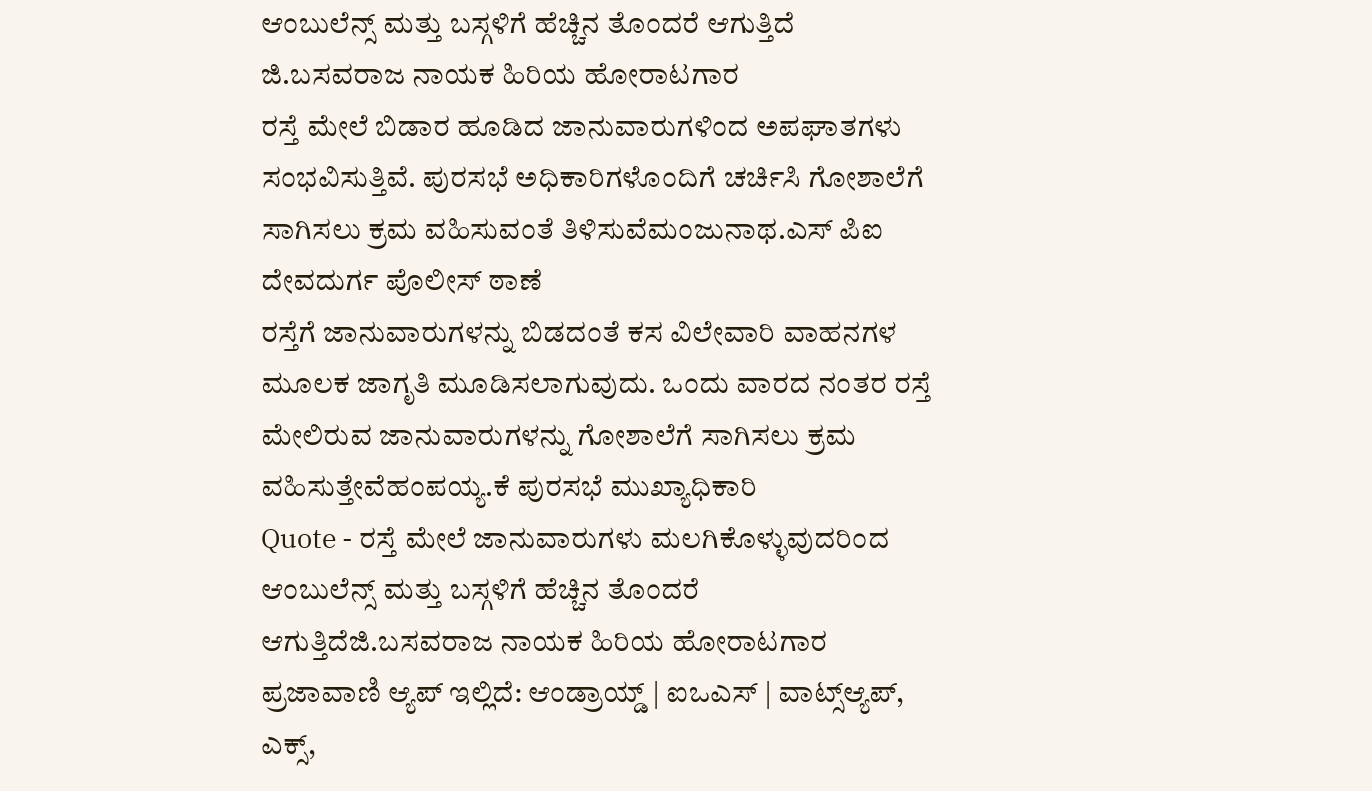ಆಂಬುಲೆನ್ಸ್ ಮತ್ತು ಬಸ್ಗಳಿಗೆ ಹೆಚ್ಚಿನ ತೊಂದರೆ ಆಗುತ್ತಿದೆ ಜಿ.ಬಸವರಾಜ ನಾಯಕ ಹಿರಿಯ ಹೋರಾಟಗಾರ
ರಸ್ತೆ ಮೇಲೆ ಬಿಡಾರ ಹೂಡಿದ ಜಾನುವಾರುಗಳಿಂದ ಅಪಘಾತಗಳು ಸಂಭವಿಸುತ್ತಿವೆ. ಪುರಸಭೆ ಅಧಿಕಾರಿಗಳೊಂದಿಗೆ ಚರ್ಚಿಸಿ ಗೋಶಾಲೆಗೆ ಸಾಗಿಸಲು ಕ್ರಮ ವಹಿಸುವಂತೆ ತಿಳಿಸುವೆಮಂಜುನಾಥ.ಎಸ್ ಪಿಐ ದೇವದುರ್ಗ ಪೊಲೀಸ್ ಠಾಣೆ
ರಸ್ತೆಗೆ ಜಾನುವಾರುಗಳನ್ನು ಬಿಡದಂತೆ ಕಸ ವಿಲೇವಾರಿ ವಾಹನಗಳ ಮೂಲಕ ಜಾಗೃತಿ ಮೂಡಿಸಲಾಗುವುದು. ಒಂದು ವಾರದ ನಂತರ ರಸ್ತೆ ಮೇಲಿರುವ ಜಾನುವಾರುಗಳನ್ನು ಗೋಶಾಲೆಗೆ ಸಾಗಿಸಲು ಕ್ರಮ ವಹಿಸುತ್ತೇವೆಹಂಪಯ್ಯ.ಕೆ ಪುರಸಭೆ ಮುಖ್ಯಾಧಿಕಾರಿ
Quote - ರಸ್ತೆ ಮೇಲೆ ಜಾನುವಾರುಗಳು ಮಲಗಿಕೊಳ್ಳುವುದರಿಂದ ಆಂಬುಲೆನ್ಸ್ ಮತ್ತು ಬಸ್ಗಳಿಗೆ ಹೆಚ್ಚಿನ ತೊಂದರೆ ಆಗುತ್ತಿದೆಜಿ.ಬಸವರಾಜ ನಾಯಕ ಹಿರಿಯ ಹೋರಾಟಗಾರ
ಪ್ರಜಾವಾಣಿ ಆ್ಯಪ್ ಇಲ್ಲಿದೆ: ಆಂಡ್ರಾಯ್ಡ್ | ಐಒಎಸ್ | ವಾಟ್ಸ್ಆ್ಯಪ್, ಎಕ್ಸ್,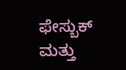ಫೇಸ್ಬುಕ್ ಮತ್ತು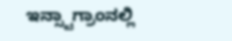ಇನ್ಸ್ಟಾಗ್ರಾಂನಲ್ಲಿ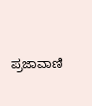ಪ್ರಜಾವಾಣಿ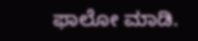ಫಾಲೋ ಮಾಡಿ.